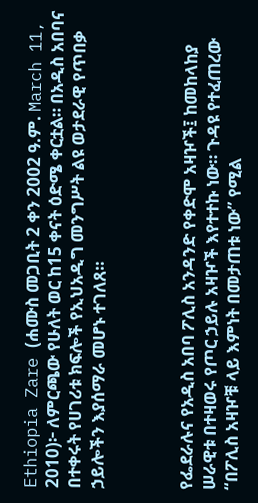Ethiopia Zare (ሐሙስ መጋቢት 2 ቀን 2002 ዓ.ም. March 11, 2010)፦ ለምርጫው የሁለት ወር ከ15 ቀናት ዕድሜ ቀርቷል። በአዲስ አበባና በተቀሩት የሀገሪቱ ክፍሎች የኢህአዲግ መንግሥት ልዩ ወታደራዊ የጥበቃ ኃይሎችን እያሰማራ መሆኑ ተገለጸ።



የፌደራሉና የአዲስ አበባ ፖሊስ አንዳንድ የቀድሞ አዛዦች፤ ከመከላከያ ሠራዊቱ በተዛወሩ የጦር ኃይሉ አዛዦች እየተተኩ ነው። ጉዳዩ የተፈጠረው “በፖሊስ አዛዦቹ ላይ እምነት በመታጠቱ ነው” የሚል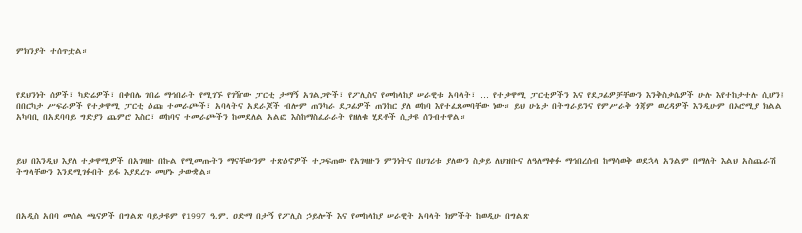ምክንያት ተሰጥቷል።



የደህንነት ሰዎች፣ ካድሬዎች፣ በቀበሌ ገበሬ ማኅበራት የሚገኙ የገዥው ፓርቲ ታማኝ አገልጋዮች፣ የፖሊስና የመከላከያ ሠራዊቱ አባላት፣ … የተቃዋሚ ፓርቲዎችን እና የደጋፊዎቻቸውን እንቅስቃሴዎች ሁሉ እየተከታተሉ ሲሆን፤ በበርካታ ሥፍራዎች የተቃዋሚ ፓርቲ ዕጩ ተመራጮች፣ አባላትና አደራጆች ብሎም ጠንካራ ደጋፊዎች ጠንከር ያለ ወከባ እየተፈጸመባቸው ነው። ይህ ሁኔታ በትግራይንና የምሥራቅ ጎጃም ወረዳዎች እንዲሁም በኦሮሚያ ክልል አካባቢ በአደባባይ ግድያን ጨምሮ እስር፣ ወከባና ተመራጮችን ከመደለል አልፎ እስከማስፈራራት የዘለቁ ሂደቶች ሲታዩ ሰንብተዋል።



ይህ በእንዲህ እያለ ተቃዋሚዎች በአገዛዙ በኩል የሚመጡትን ማናቸውንም ተጽዕኖዎች ተጋፍጠው የአገዛዙን ምንነትና በሀገሪቱ ያለውን ስቃይ ለህዝቡና ለዓለማቀፉ ማኅበረሰብ ከማሳወቅ ወደኋላ አንልም በማለት እልህ አስጨራሽ ትግላቸውን እንደሚገፉበት ይፋ እያደረጉ መሆኑ ታውቋል።



በአዲስ አበባ መሰል ጫናዎች በግልጽ ባይታዩም የ1997 ዓ.ም. ዐድማ በታኝ የፖሊስ ኃይሎች እና የመከላከያ ሠራዊት አባላት ክምችት ከወዲሁ በግልጽ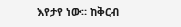እየታየ ነው። ከቅርብ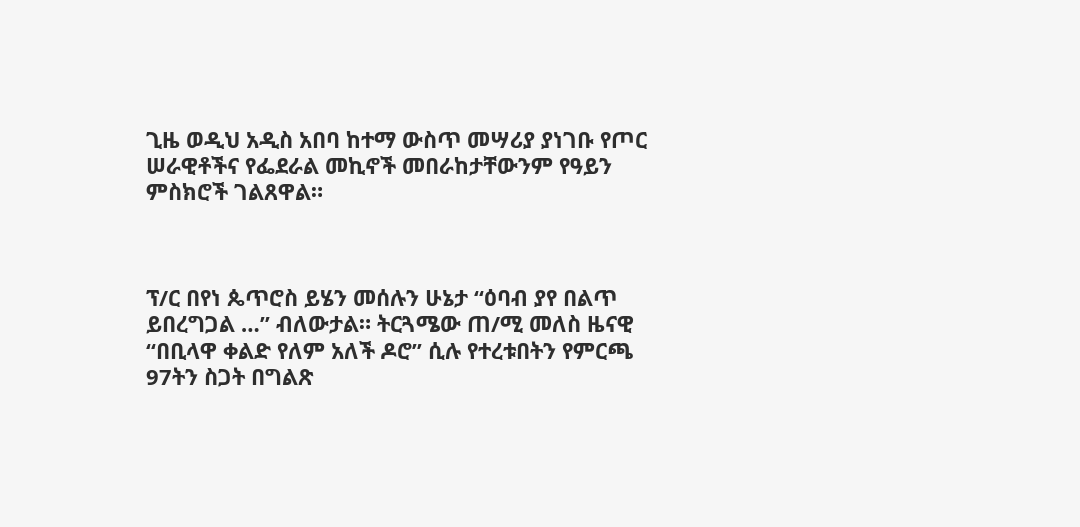ጊዜ ወዲህ አዲስ አበባ ከተማ ውስጥ መሣሪያ ያነገቡ የጦር ሠራዊቶችና የፌደራል መኪኖች መበራከታቸውንም የዓይን ምስክሮች ገልጸዋል።



ፕ/ር በየነ ጴጥሮስ ይሄን መሰሉን ሁኔታ “ዕባብ ያየ በልጥ ይበረግጋል …” ብለውታል። ትርጓሜው ጠ/ሚ መለስ ዜናዊ “በቢላዋ ቀልድ የለም አለች ዶሮ” ሲሉ የተረቱበትን የምርጫ 97ትን ስጋት በግልጽ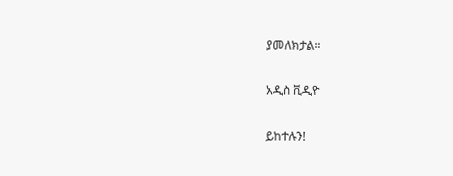ያመለክታል።

አዲስ ቪዲዮ

ይከተሉን!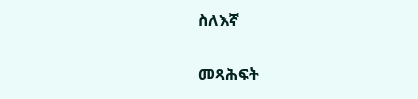ስለእኛ

መጻሕፍት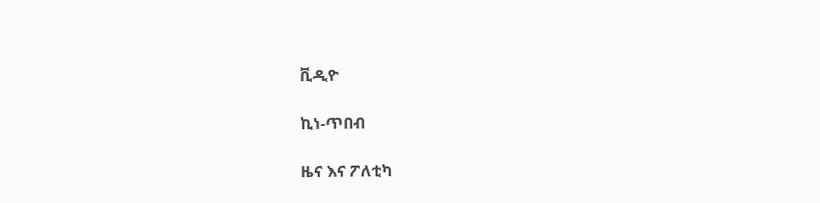ቪዲዮ

ኪነ-ጥበብ

ዜና እና ፖለቲካ